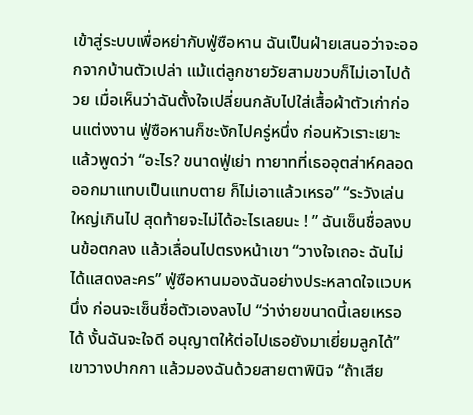เข้าสู่ระบบเพื่อหย่ากับฟู่ซือหาน ฉันเป็นฝ่ายเสนอว่าจะออกจากบ้านตัวเปล่า แม้แต่ลูกชายวัยสามขวบก็ไม่เอาไปด้วย เมื่อเห็นว่าฉันตั้งใจเปลี่ยนกลับไปใส่เสื้อผ้าตัวเก่าก่อนแต่งงาน ฟู่ซือหานก็ชะงักไปครู่หนึ่ง ก่อนหัวเราะเยาะแล้วพูดว่า “อะไร? ขนาดฟู่เย่า ทายาทที่เธออุตส่าห์คลอดออกมาแทบเป็นแทบตาย ก็ไม่เอาแล้วเหรอ” “ระวังเล่นใหญ่เกินไป สุดท้ายจะไม่ได้อะไรเลยนะ ! ” ฉันเซ็นชื่อลงบนข้อตกลง แล้วเลื่อนไปตรงหน้าเขา “วางใจเถอะ ฉันไม่ได้แสดงละคร” ฟู่ซือหานมองฉันอย่างประหลาดใจแวบหนึ่ง ก่อนจะเซ็นชื่อตัวเองลงไป “ว่าง่ายขนาดนี้เลยเหรอ ได้ งั้นฉันจะใจดี อนุญาตให้ต่อไปเธอยังมาเยี่ยมลูกได้” เขาวางปากกา แล้วมองฉันด้วยสายตาพินิจ “ถ้าเสีย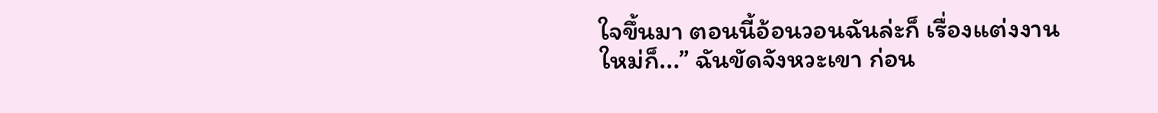ใจขึ้นมา ตอนนี้อ้อนวอนฉันล่ะก็ เรื่องแต่งงานใหม่ก็...” ฉันขัดจังหวะเขา ก่อน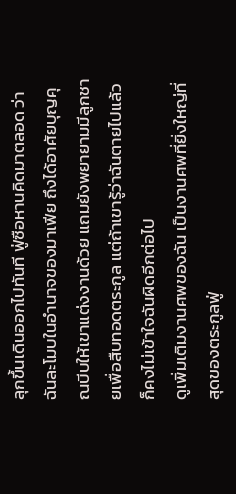ลุกขึ้นเดินออกไปทันที ฟู่ซือหานคิดมาตลอด ว่าฉันละโมบในอำนาจของมาเฟีย ถึงได้อาศัยบุญคุณบีบให้เขาแต่งงานด้วย แถมยังพยายามมีลูกชายเพื่อสืบทอดตระกูล แต่ถ้าเขารู้ว่าฉันตายไปแล้ว ก็คงไม่เข้าใจฉันผิดอีกต่อไป
ดูเพิ่มเติมงานศพของฉัน เป็นงานศพที่ยิ่งใหญ่ที่สุดของตระกูลฟู่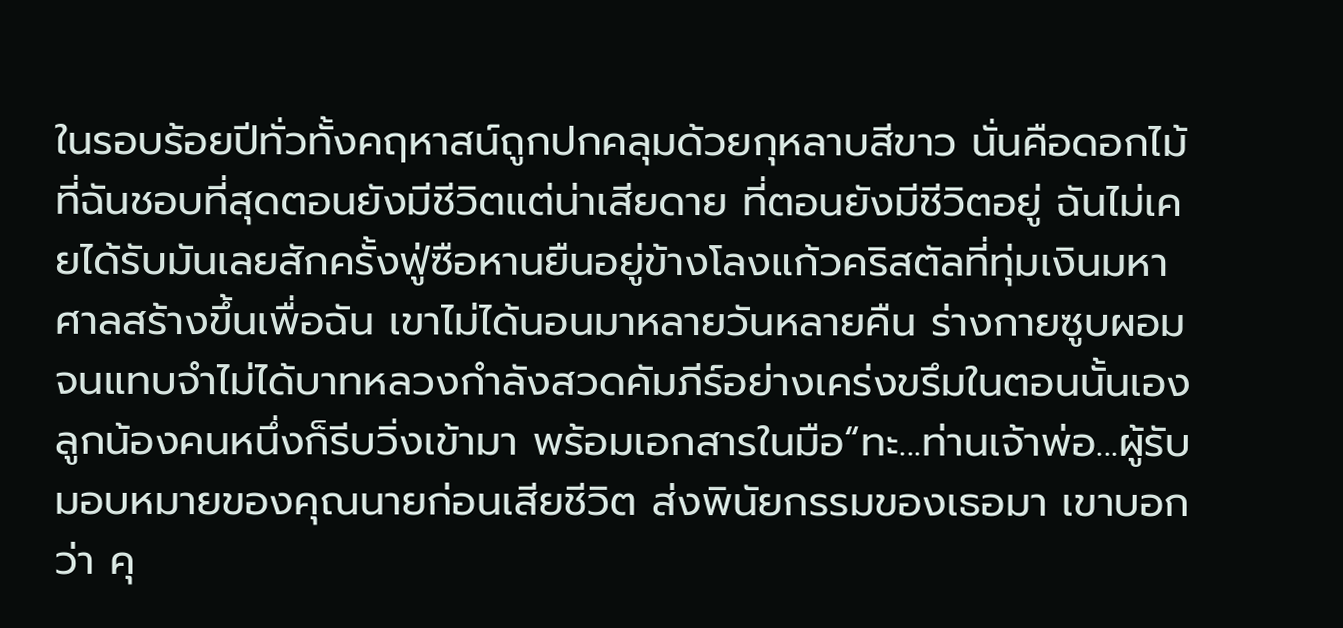ในรอบร้อยปีทั่วทั้งคฤหาสน์ถูกปกคลุมด้วยกุหลาบสีขาว นั่นคือดอกไม้ที่ฉันชอบที่สุดตอนยังมีชีวิตแต่น่าเสียดาย ที่ตอนยังมีชีวิตอยู่ ฉันไม่เคยได้รับมันเลยสักครั้งฟู่ซือหานยืนอยู่ข้างโลงแก้วคริสตัลที่ทุ่มเงินมหาศาลสร้างขึ้นเพื่อฉัน เขาไม่ได้นอนมาหลายวันหลายคืน ร่างกายซูบผอมจนแทบจำไม่ได้บาทหลวงกำลังสวดคัมภีร์อย่างเคร่งขรึมในตอนนั้นเอง ลูกน้องคนหนึ่งก็รีบวิ่งเข้ามา พร้อมเอกสารในมือ“ทะ...ท่านเจ้าพ่อ...ผู้รับมอบหมายของคุณนายก่อนเสียชีวิต ส่งพินัยกรรมของเธอมา เขาบอกว่า คุ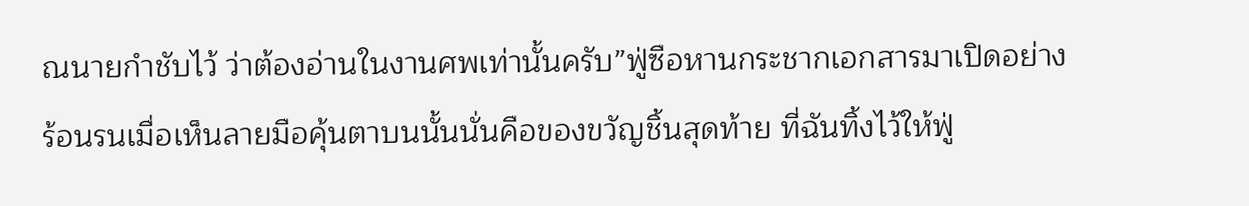ณนายกำชับไว้ ว่าต้องอ่านในงานศพเท่านั้นครับ”ฟู่ซือหานกระชากเอกสารมาเปิดอย่างร้อนรนเมื่อเห็นลายมือคุ้นตาบนนั้นนั่นคือของขวัญชิ้นสุดท้าย ที่ฉันทิ้งไว้ให้ฟู่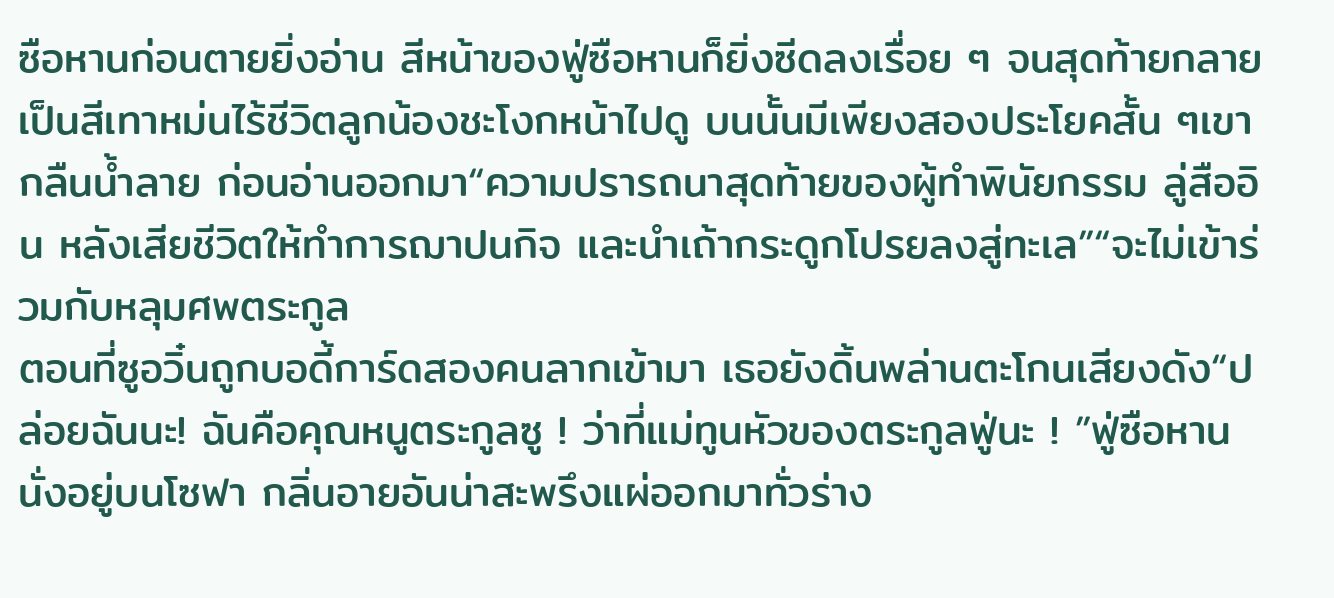ซือหานก่อนตายยิ่งอ่าน สีหน้าของฟู่ซือหานก็ยิ่งซีดลงเรื่อย ๆ จนสุดท้ายกลายเป็นสีเทาหม่นไร้ชีวิตลูกน้องชะโงกหน้าไปดู บนนั้นมีเพียงสองประโยคสั้น ๆเขากลืนน้ำลาย ก่อนอ่านออกมา“ความปรารถนาสุดท้ายของผู้ทำพินัยกรรม ลู่สืออิน หลังเสียชีวิตให้ทำการฌาปนกิจ และนำเถ้ากระดูกโปรยลงสู่ทะเล”“จะไม่เข้าร่วมกับหลุมศพตระกูล
ตอนที่ซูอวิ๋นถูกบอดี้การ์ดสองคนลากเข้ามา เธอยังดิ้นพล่านตะโกนเสียงดัง“ปล่อยฉันนะ! ฉันคือคุณหนูตระกูลซู ! ว่าที่แม่ทูนหัวของตระกูลฟู่นะ ! ”ฟู่ซือหานนั่งอยู่บนโซฟา กลิ่นอายอันน่าสะพรึงแผ่ออกมาทั่วร่าง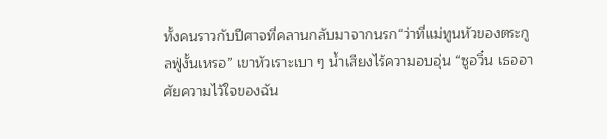ทั้งคนราวกับปีศาจที่คลานกลับมาจากนรก“ว่าที่แม่ทูนหัวของตระกูลฟู่งั้นเหรอ” เขาหัวเราะเบา ๆ น้ำเสียงไร้ความอบอุ่น “ซูอวิ๋น เธออาศัยความไว้ใจของฉัน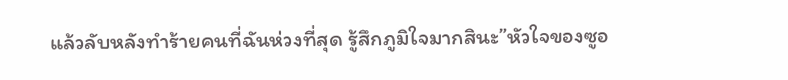แล้วลับหลังทำร้ายคนที่ฉันห่วงที่สุด รู้สึกภูมิใจมากสินะ”หัวใจของซูอ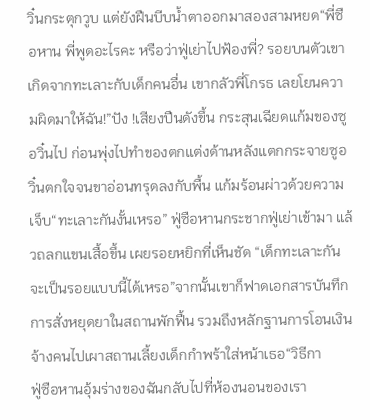วิ๋นกระตุกวูบ แต่ยังฝืนบีบน้ำตาออกมาสองสามหยด“พี่ซือหาน พี่พูดอะไรคะ หรือว่าฟู่เย่าไปฟ้องพี่? รอยบนตัวเขา เกิดจากทะเลาะกับเด็กคนอื่น เขากลัวพี่โกรธ เลยโยนความผิดมาให้ฉัน!”ปัง !เสียงปืนดังขึ้น กระสุนเฉียดแก้มของซูอวิ๋นไป ก่อนพุ่งไปทำของตกแต่งด้านหลังแตกกระจายซูอวิ๋นตกใจจนขาอ่อนทรุดลงกับพื้น แก้มร้อนผ่าวด้วยความเจ็บ“ทะเลาะกันงั้นเหรอ” ฟู่ซือหานกระชากฟู่เย่าเข้ามา แล้วถลกแขนเสื้อขึ้น เผยรอยหยิกที่เห็นชัด “เด็กทะเลาะกันจะเป็นรอยแบบนี้ได้เหรอ”จากนั้นเขาก็ฟาดเอกสารบันทึกการสั่งหยุดยาในสถานพักฟื้น รวมถึงหลักฐานการโอนเงินจ้างคนไปเผาสถานเลี้ยงเด็กกำพร้าใส่หน้าเธอ“วิธีกา
ฟู่ซือหานอุ้มร่างของฉันกลับไปที่ห้องนอนของเรา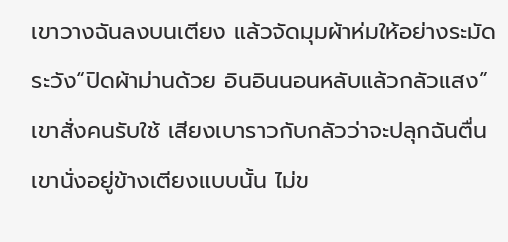เขาวางฉันลงบนเตียง แล้วจัดมุมผ้าห่มให้อย่างระมัดระวัง“ปิดผ้าม่านด้วย อินอินนอนหลับแล้วกลัวแสง”เขาสั่งคนรับใช้ เสียงเบาราวกับกลัวว่าจะปลุกฉันตื่นเขานั่งอยู่ข้างเตียงแบบนั้น ไม่ข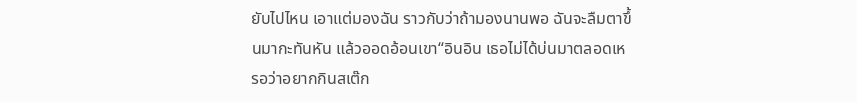ยับไปไหน เอาแต่มองฉัน ราวกับว่าถ้ามองนานพอ ฉันจะลืมตาขึ้นมากะทันหัน แล้วออดอ้อนเขา“อินอิน เธอไม่ได้บ่นมาตลอดเหรอว่าอยากกินสเต๊ก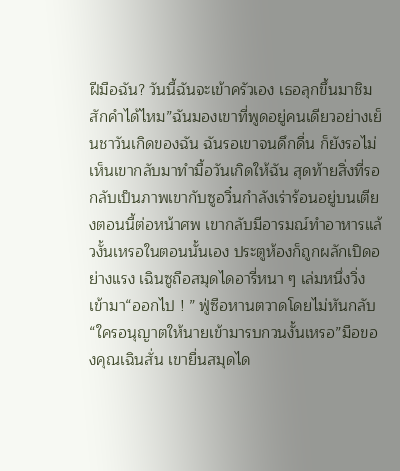ฝีมือฉัน? วันนี้ฉันจะเข้าครัวเอง เธอลุกขึ้นมาชิมสักคำได้ไหม”ฉันมองเขาที่พูดอยู่คนเดียวอย่างเย็นชาวันเกิดของฉัน ฉันรอเขาจนดึกดื่น ก็ยังรอไม่เห็นเขากลับมาทำมื้อวันเกิดให้ฉัน สุดท้ายสิ่งที่รอกลับเป็นภาพเขากับซูอวิ๋นกำลังเร่าร้อนอยู่บนเตียงตอนนี้ต่อหน้าศพ เขากลับมีอารมณ์ทำอาหารแล้วงั้นเหรอในตอนนั้นเอง ประตูห้องก็ถูกผลักเปิดอย่างแรง เฉินซูถือสมุดไดอารี่หนา ๆ เล่มหนึ่งวิ่งเข้ามา“ออกไป ! ” ฟู่ซือหานตวาดโดยไม่หันกลับ “ใครอนุญาตให้นายเข้ามารบกวนงั้นเหรอ”มือของคุณเฉินสั่น เขายื่นสมุดได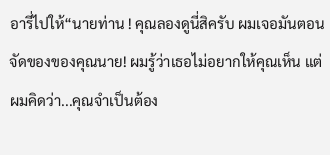อารี่ไปให้“นายท่าน ! คุณลองดูนี่สิครับ ผมเจอมันตอนจัดของของคุณนาย! ผมรู้ว่าเธอไม่อยากให้คุณเห็น แต่ผมคิดว่า...คุณจำเป็นต้อง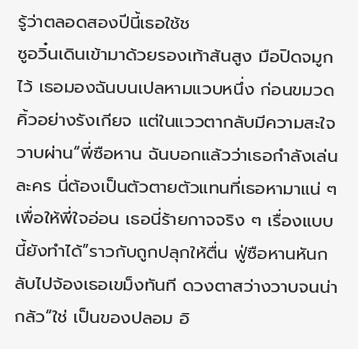รู้ว่าตลอดสองปีนี้เธอใช้ช
ซูอวิ๋นเดินเข้ามาด้วยรองเท้าส้นสูง มือปิดจมูกไว้ เธอมองฉันบนเปลหามแวบหนึ่ง ก่อนขมวดคิ้วอย่างรังเกียจ แต่ในแววตากลับมีความสะใจวาบผ่าน“พี่ซือหาน ฉันบอกแล้วว่าเธอกำลังเล่นละคร นี่ต้องเป็นตัวตายตัวแทนที่เธอหามาแน่ ๆ เพื่อให้พี่ใจอ่อน เธอนี่ร้ายกาจจริง ๆ เรื่องแบบนี้ยังทำได้”ราวกับถูกปลุกให้ตื่น ฟู่ซือหานหันกลับไปจ้องเธอเขม็งทันที ดวงตาสว่างวาบจนน่ากลัว“ใช่ เป็นของปลอม อิ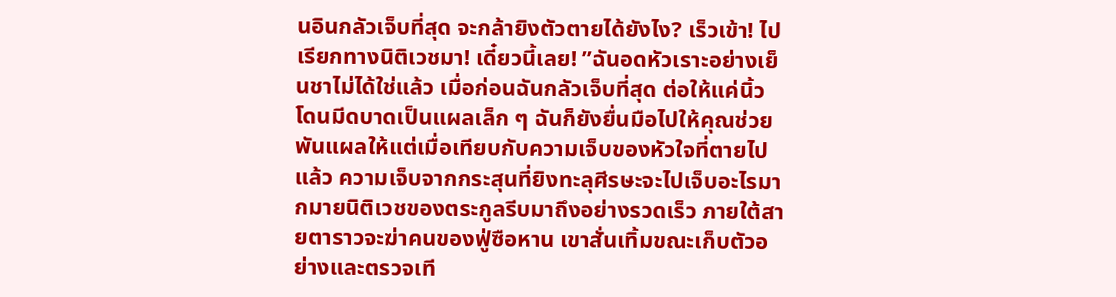นอินกลัวเจ็บที่สุด จะกล้ายิงตัวตายได้ยังไง? เร็วเข้า! ไปเรียกทางนิติเวชมา! เดี๋ยวนี้เลย! ”ฉันอดหัวเราะอย่างเย็นชาไม่ได้ใช่แล้ว เมื่อก่อนฉันกลัวเจ็บที่สุด ต่อให้แค่นิ้วโดนมีดบาดเป็นแผลเล็ก ๆ ฉันก็ยังยื่นมือไปให้คุณช่วยพันแผลให้แต่เมื่อเทียบกับความเจ็บของหัวใจที่ตายไปแล้ว ความเจ็บจากกระสุนที่ยิงทะลุศีรษะจะไปเจ็บอะไรมากมายนิติเวชของตระกูลรีบมาถึงอย่างรวดเร็ว ภายใต้สายตาราวจะฆ่าคนของฟู่ซือหาน เขาสั่นเทิ้มขณะเก็บตัวอย่างและตรวจเที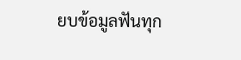ยบข้อมูลฟันทุก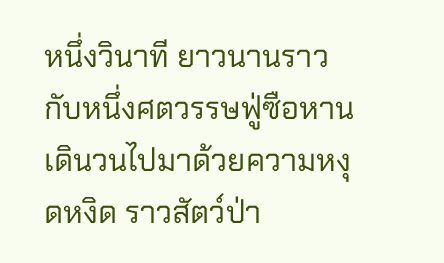หนึ่งวินาที ยาวนานราวกับหนึ่งศตวรรษฟู่ซือหานเดินวนไปมาด้วยความหงุดหงิด ราวสัตว์ป่า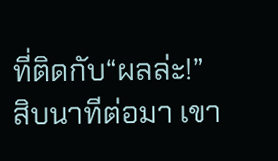ที่ติดกับ“ผลล่ะ!”สิบนาทีต่อมา เขา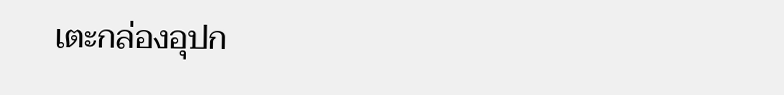เตะกล่องอุปก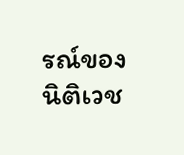รณ์ของนิติเวช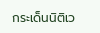กระเด็นนิติเว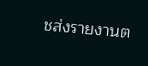ชส่งรายงานต